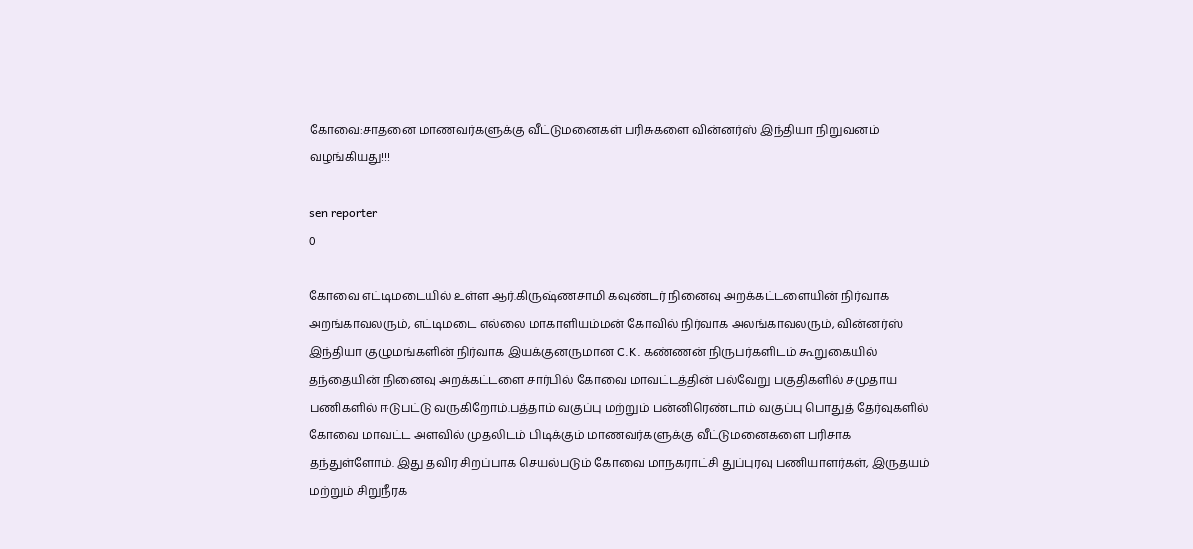கோவை:சாதனை மாணவர்களுக்கு வீட்டுமனைகள் பரிசுகளை வின்னர்ஸ் இந்தியா நிறுவனம் வழங்கியது!!!

sen reporter
0

கோவை எட்டிமடையில் உள்ள ஆர்.கிருஷ்ணசாமி கவுண்டர் நினைவு அறக்கட்டளையின் நிர்வாக அறங்காவலரும், எட்டிமடை எல்லை மாகாளியம்மன் கோவில் நிர்வாக அலங்காவலரும், வின்னர்ஸ் இந்தியா குழுமங்களின் நிர்வாக இயக்குனருமான C.K. கண்ணன் நிருபர்களிடம் கூறுகையில் தந்தையின் நினைவு அறக்கட்டளை சார்பில் கோவை மாவட்டத்தின் பல்வேறு பகுதிகளில் சமுதாய பணிகளில் ஈடுபட்டு வருகிறோம்.பத்தாம் வகுப்பு மற்றும் பன்னிரெண்டாம் வகுப்பு பொதுத் தேர்வுகளில் கோவை மாவட்ட அளவில் முதலிடம் பிடிக்கும் மாணவர்களுக்கு வீட்டுமனைகளை பரிசாக தந்துள்ளோம். இது தவிர சிறப்பாக செயல்படும் கோவை மாநகராட்சி துப்புரவு பணியாளர்கள், இருதயம் மற்றும் சிறுநீரக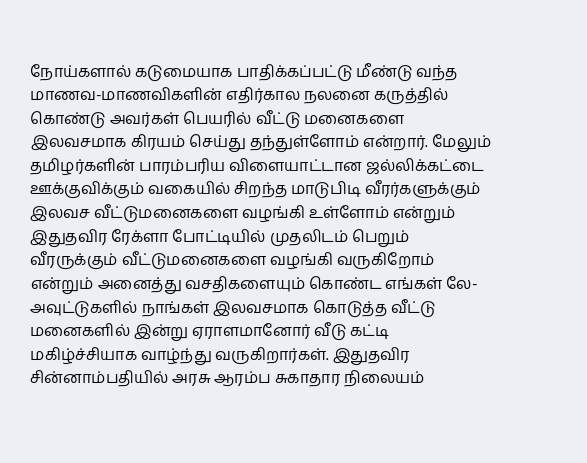நோய்களால் கடுமையாக பாதிக்கப்பட்டு மீண்டு வந்த மாணவ-மாணவிகளின் எதிர்கால நலனை கருத்தில் கொண்டு அவர்கள் பெயரில் வீட்டு மனைகளை இலவசமாக கிரயம் செய்து தந்துள்ளோம் என்றார். மேலும் தமிழர்களின் பாரம்பரிய விளையாட்டான ஜல்லிக்கட்டை ஊக்குவிக்கும் வகையில் சிறந்த மாடுபிடி வீரர்களுக்கும் இலவச வீட்டுமனைகளை வழங்கி உள்ளோம் என்றும் இதுதவிர ரேக்ளா போட்டியில் முதலிடம் பெறும் வீரருக்கும் வீட்டுமனைகளை வழங்கி வருகிறோம் என்றும் அனைத்து வசதிகளையும் கொண்ட எங்கள் லே-அவுட்டுகளில் நாங்கள் இலவசமாக கொடுத்த வீட்டு மனைகளில் இன்று ஏராளமானோர் வீடு கட்டி மகிழ்ச்சியாக வாழ்ந்து வருகிறார்கள். இதுதவிர சின்னாம்பதியில் அரசு ஆரம்ப சுகாதார நிலையம்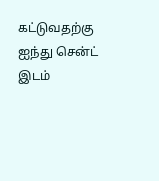கட்டுவதற்கு ஐந்து சென்ட் இடம்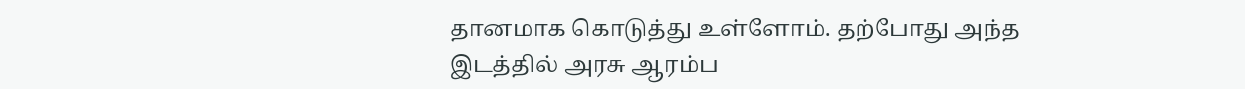தானமாக கொடுத்து உள்ளோம். தற்போது அந்த இடத்தில் அரசு ஆரம்ப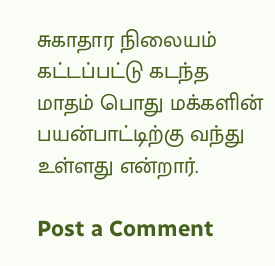சுகாதார நிலையம் கட்டப்பட்டு கடந்த மாதம் பொது மக்களின் பயன்பாட்டிற்கு வந்து உள்ளது என்றார்.

Post a Comment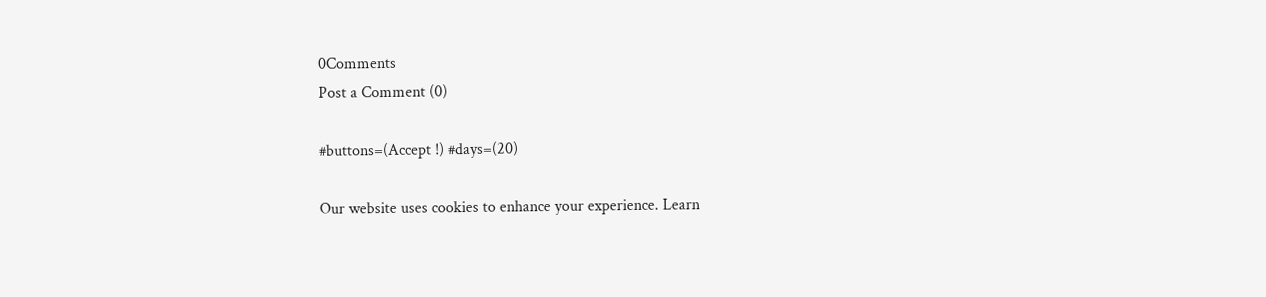0Comments
Post a Comment (0)

#buttons=(Accept !) #days=(20)

Our website uses cookies to enhance your experience. Learn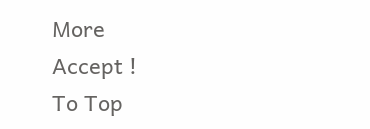More
Accept !
To Top